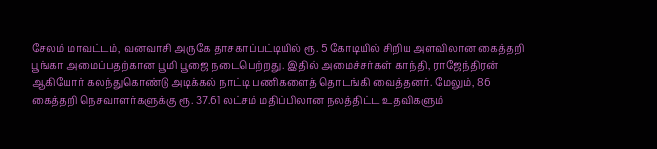சேலம் மாவட்டம், வனவாசி அருகே தாசகாப்பட்டியில் ரூ. 5 கோடியில் சிறிய அளவிலான கைத்தறி பூங்கா அமைப்பதற்கான பூமி பூஜை நடைபெற்றது. இதில் அமைச்சர்கள் காந்தி, ராஜேந்திரன் ஆகியோர் கலந்துகொண்டு அடிக்கல் நாட்டி பணிகளைத் தொடங்கி வைத்தனர். மேலும், 86 கைத்தறி நெசவாளர்களுக்கு ரூ. 37.61 லட்சம் மதிப்பிலான நலத்திட்ட உதவிகளும்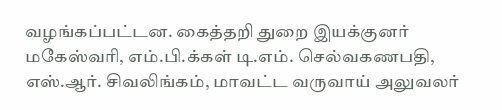வழங்கப்பட்டன. கைத்தறி துறை இயக்குனர் மகேஸ்வரி, எம்.பி.க்கள் டி.எம். செல்வகணபதி, எஸ்.ஆர். சிவலிங்கம், மாவட்ட வருவாய் அலுவலர்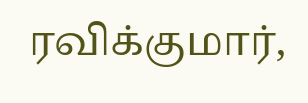ரவிக்குமார்,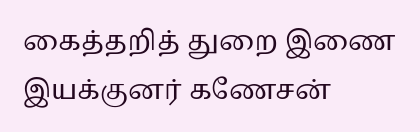கைத்தறித் துறை இணை இயக்குனர் கணேசன்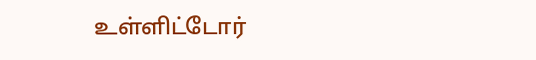உள்ளிட்டோர்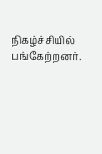நிகழ்ச்சியில் பங்கேற்றனர்.